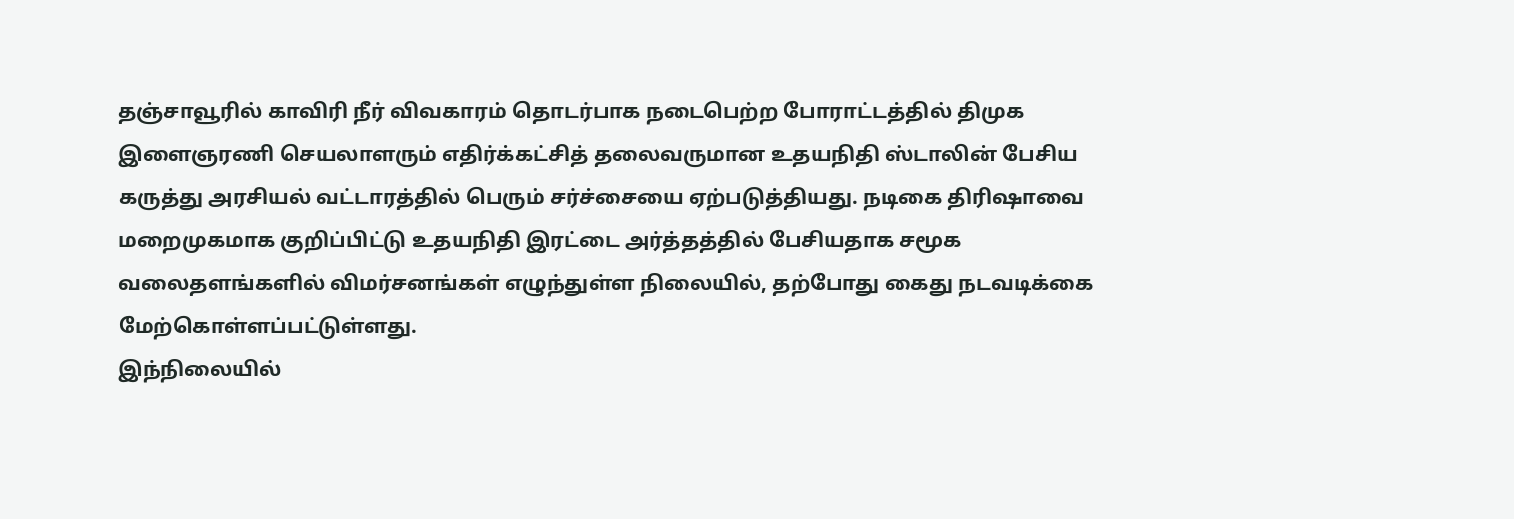தஞ்சாவூரில் காவிரி நீர் விவகாரம் தொடர்பாக நடைபெற்ற போராட்டத்தில் திமுக இளைஞரணி செயலாளரும் எதிர்க்கட்சித் தலைவருமான உதயநிதி ஸ்டாலின் பேசிய கருத்து அரசியல் வட்டாரத்தில் பெரும் சர்ச்சையை ஏற்படுத்தியது. நடிகை திரிஷாவை மறைமுகமாக குறிப்பிட்டு உதயநிதி இரட்டை அர்த்தத்தில் பேசியதாக சமூக வலைதளங்களில் விமர்சனங்கள் எழுந்துள்ள நிலையில், தற்போது கைது நடவடிக்கை மேற்கொள்ளப்பட்டுள்ளது.
இந்நிலையில்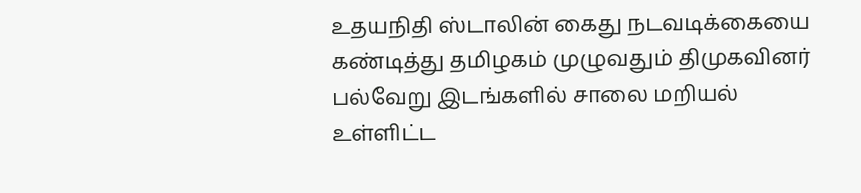உதயநிதி ஸ்டாலின் கைது நடவடிக்கையை கண்டித்து தமிழகம் முழுவதும் திமுகவினர் பல்வேறு இடங்களில் சாலை மறியல் உள்ளிட்ட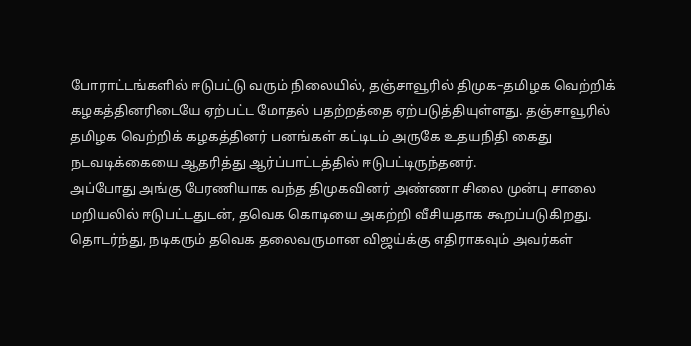போராட்டங்களில் ஈடுபட்டு வரும் நிலையில், தஞ்சாவூரில் திமுக–தமிழக வெற்றிக் கழகத்தினரிடையே ஏற்பட்ட மோதல் பதற்றத்தை ஏற்படுத்தியுள்ளது. தஞ்சாவூரில் தமிழக வெற்றிக் கழகத்தினர் பனங்கள் கட்டிடம் அருகே உதயநிதி கைது நடவடிக்கையை ஆதரித்து ஆர்ப்பாட்டத்தில் ஈடுபட்டிருந்தனர்.
அப்போது அங்கு பேரணியாக வந்த திமுகவினர் அண்ணா சிலை முன்பு சாலை மறியலில் ஈடுபட்டதுடன், தவெக கொடியை அகற்றி வீசியதாக கூறப்படுகிறது. தொடர்ந்து, நடிகரும் தவெக தலைவருமான விஜய்க்கு எதிராகவும் அவர்கள்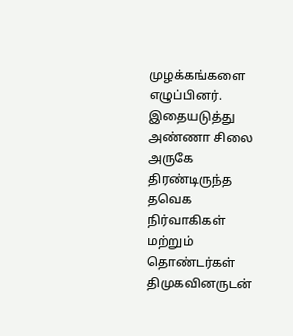முழக்கங்களை எழுப்பினர். இதையடுத்து அண்ணா சிலை அருகே திரண்டிருந்த தவெக நிர்வாகிகள் மற்றும் தொண்டர்கள் திமுகவினருடன்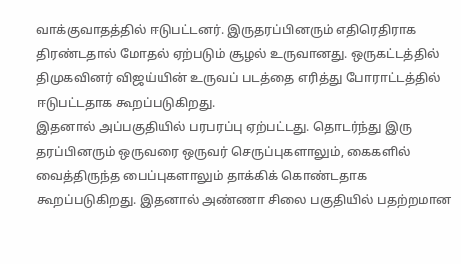வாக்குவாதத்தில் ஈடுபட்டனர். இருதரப்பினரும் எதிரெதிராக திரண்டதால் மோதல் ஏற்படும் சூழல் உருவானது. ஒருகட்டத்தில் திமுகவினர் விஜய்யின் உருவப் படத்தை எரித்து போராட்டத்தில் ஈடுபட்டதாக கூறப்படுகிறது.
இதனால் அப்பகுதியில் பரபரப்பு ஏற்பட்டது. தொடர்ந்து இரு தரப்பினரும் ஒருவரை ஒருவர் செருப்புகளாலும், கைகளில் வைத்திருந்த பைப்புகளாலும் தாக்கிக் கொண்டதாக கூறப்படுகிறது. இதனால் அண்ணா சிலை பகுதியில் பதற்றமான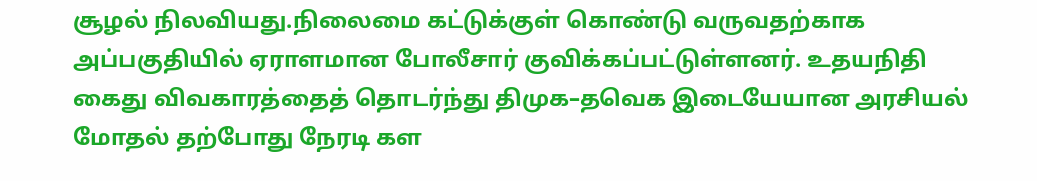சூழல் நிலவியது.நிலைமை கட்டுக்குள் கொண்டு வருவதற்காக அப்பகுதியில் ஏராளமான போலீசார் குவிக்கப்பட்டுள்ளனர். உதயநிதி கைது விவகாரத்தைத் தொடர்ந்து திமுக–தவெக இடையேயான அரசியல் மோதல் தற்போது நேரடி கள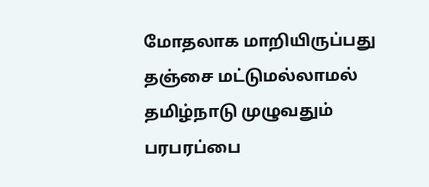மோதலாக மாறியிருப்பது தஞ்சை மட்டுமல்லாமல் தமிழ்நாடு முழுவதும் பரபரப்பை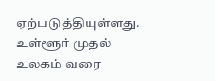ஏற்படுத்தியுள்ளது.
உள்ளூர் முதல் உலகம் வரை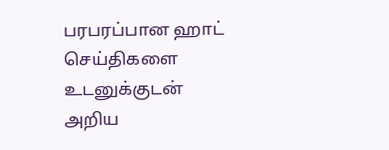பரபரப்பான ஹாட் செய்திகளை உடனுக்குடன் அறிய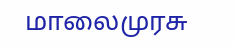மாலைமுரசு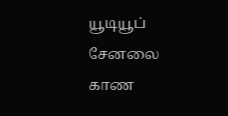யூடியூப் சேனலை காண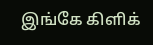இங்கே கிளிக்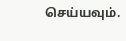செய்யவும்.